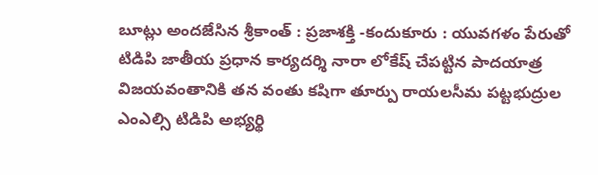బూట్లు అందజేసిన శ్రీకాంత్ : ప్రజాశక్తి -కందుకూరు : యువగళం పేరుతో టిడిపి జాతీయ ప్రధాన కార్యదర్శి నారా లోకేష్ చేపట్టిన పాదయాత్ర విజయవంతానికి తన వంతు కషిగా తూర్పు రాయలసీమ పట్టభుద్రుల ఎంఎల్సి టిడిపి అభ్యర్థి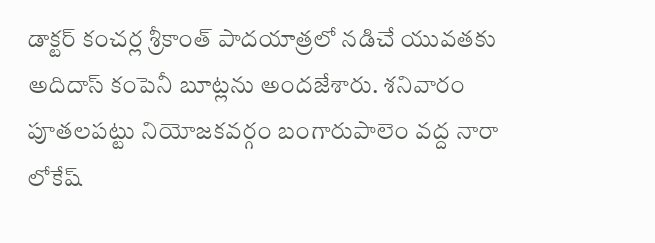డాక్టర్ కంచర్ల శ్రీకాంత్ పాదయాత్రలో నడిచే యువతకు అదిదాస్ కంపెనీ బూట్లను అందజేశారు. శనివారం పూతలపట్టు నియోజకవర్గం బంగారుపాలెం వద్ద నారా లోకేష్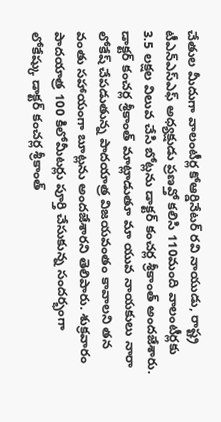చేతుల మీదుగా వాలంటీర్ల కోఆర్డినేటర్ రవి నాయుడు, రాష్ట్ర టీఎన్ఎస్ఎఫ్ అధ్యక్షుడు ప్రణవ్తో కలిసి 110మంది వాలంటీర్లకు 3.5 లక్షల విలువ చేసి బోట్లను డాక్టర్ కంచర్ల శ్రీకాంత్ అందజేశారు. డాక్టర్ కంచర్ల శ్రీకాంత్ మాట్లాడుతూ మా యువ నాయకులు నారా లోకేష్ చేపడుతున్న పాదయాత్ర విజయవంతం కావాలని తన వంతు సహాయంగా బూట్లను అందజేశారని తెలిపారు. శుక్రవారం పాదయాత్ర 100 కిలోమీటర్లు పూర్తి చేసుకున్న సందర్భంగా లోకేష్కు డాక్టర్ కంచర్ల శ్రీకాంత్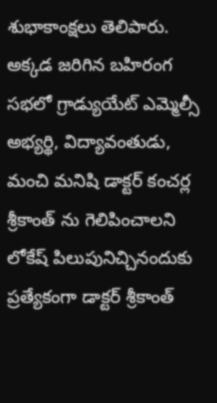శుభాకాంక్షలు తెలిపారు. అక్కడ జరిగిన బహిరంగ సభలో గ్రాడ్యుయేట్ ఎమ్మెల్సీ అభ్యర్థి, విద్యావంతుడు, మంచి మనిషి డాక్టర్ కంచర్ల శ్రీకాంత్ ను గెలిపించాలని లోకేష్ పిలుపునిచ్చినందుకు ప్రత్యేకంగా డాక్టర్ శ్రీకాంత్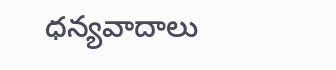ధన్యవాదాలు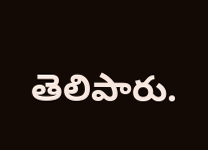తెలిపారు.